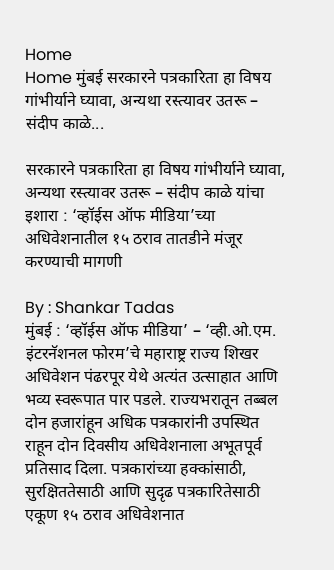Home
Home मुंबई सरकारने पत्रकारिता हा विषय गांभीर्याने घ्यावा, अन्यथा रस्त्यावर उतरू – संदीप काळे...

सरकारने पत्रकारिता हा विषय गांभीर्याने घ्यावा, अन्यथा रस्त्यावर उतरू – संदीप काळे यांचा इशारा : ‘व्हॉईस ऑफ मीडिया’च्या अधिवेशनातील १५ ठराव तातडीने मंजूर करण्याची मागणी

By : Shankar Tadas
मुंबई : ‘व्हॉईस ऑफ मीडिया’ – ‘व्ही.ओ.एम. इंटरनॅशनल फोरम’चे महाराष्ट्र राज्य शिखर अधिवेशन पंढरपूर येथे अत्यंत उत्साहात आणि भव्य स्वरूपात पार पडले. राज्यभरातून तब्बल दोन हजारांहून अधिक पत्रकारांनी उपस्थित राहून दोन दिवसीय अधिवेशनाला अभूतपूर्व प्रतिसाद दिला. पत्रकारांच्या हक्कांसाठी, सुरक्षिततेसाठी आणि सुदृढ पत्रकारितेसाठी एकूण १५ ठराव अधिवेशनात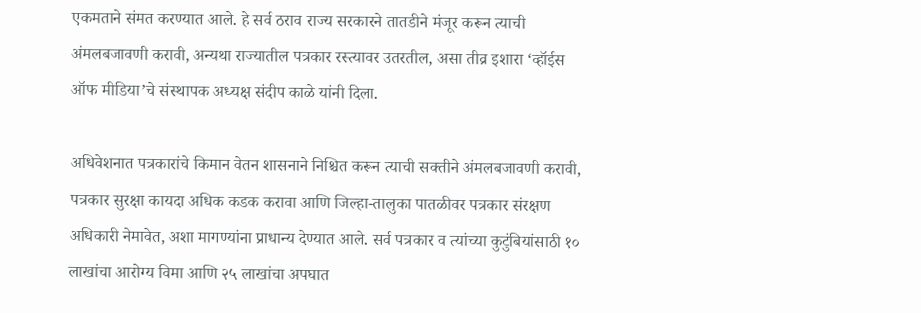एकमताने संमत करण्यात आले. हे सर्व ठराव राज्य सरकारने तातडीने मंजूर करून त्याची अंमलबजावणी करावी, अन्यथा राज्यातील पत्रकार रस्त्यावर उतरतील, असा तीव्र इशारा ‘व्हॉईस ऑफ मीडिया’चे संस्थापक अध्यक्ष संदीप काळे यांनी दिला.

अधिवेशनात पत्रकारांचे किमान वेतन शासनाने निश्चित करून त्याची सक्तीने अंमलबजावणी करावी, पत्रकार सुरक्षा कायदा अधिक कडक करावा आणि जिल्हा-तालुका पातळीवर पत्रकार संरक्षण अधिकारी नेमावेत, अशा मागण्यांना प्राधान्य देण्यात आले. सर्व पत्रकार व त्यांच्या कुटुंबियांसाठी १० लाखांचा आरोग्य विमा आणि २५ लाखांचा अपघात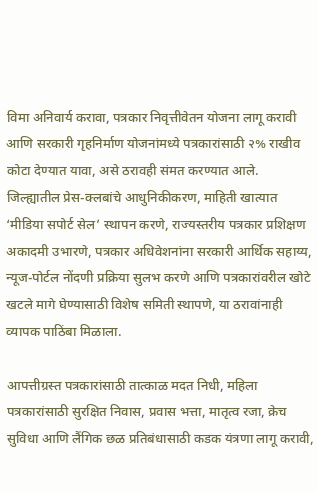विमा अनिवार्य करावा, पत्रकार निवृत्तीवेतन योजना लागू करावी आणि सरकारी गृहनिर्माण योजनांमध्ये पत्रकारांसाठी २% राखीव कोटा देण्यात यावा, असे ठरावही संमत करण्यात आले. जिल्ह्यातील प्रेस-क्लबांचे आधुनिकीकरण, माहिती खात्यात ‘मीडिया सपोर्ट सेल’ स्थापन करणे, राज्यस्तरीय पत्रकार प्रशिक्षण अकादमी उभारणे, पत्रकार अधिवेशनांना सरकारी आर्थिक सहाय्य, न्यूज-पोर्टल नोंदणी प्रक्रिया सुलभ करणे आणि पत्रकारांवरील खोटे खटले मागे घेण्यासाठी विशेष समिती स्थापणे, या ठरावांनाही व्यापक पाठिंबा मिळाला.

आपत्तीग्रस्त पत्रकारांसाठी तात्काळ मदत निधी, महिला पत्रकारांसाठी सुरक्षित निवास, प्रवास भत्ता, मातृत्व रजा, क्रेच सुविधा आणि लैंगिक छळ प्रतिबंधासाठी कडक यंत्रणा लागू करावी,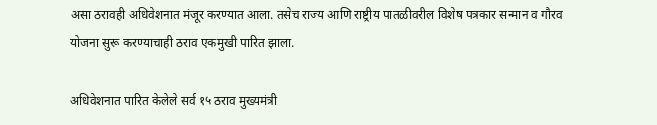असा ठरावही अधिवेशनात मंजूर करण्यात आला. तसेच राज्य आणि राष्ट्रीय पातळीवरील विशेष पत्रकार सन्मान व गौरव योजना सुरू करण्याचाही ठराव एकमुखी पारित झाला.

अधिवेशनात पारित केलेले सर्व १५ ठराव मुख्यमंत्री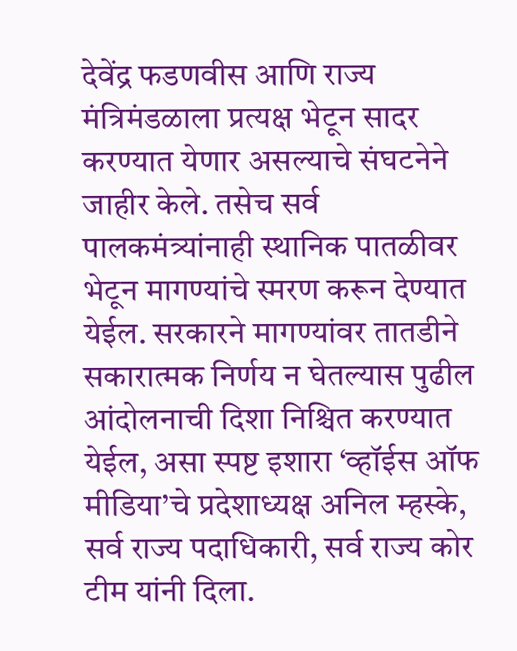देवेंद्र फडणवीस आणि राज्य मंत्रिमंडळाला प्रत्यक्ष भेटून सादर करण्यात येणार असल्याचे संघटनेने जाहीर केले. तसेच सर्व पालकमंत्र्यांनाही स्थानिक पातळीवर भेटून मागण्यांचे स्मरण करून देण्यात येईल. सरकारने मागण्यांवर तातडीने सकारात्मक निर्णय न घेतल्यास पुढील आंदोलनाची दिशा निश्चित करण्यात येईल, असा स्पष्ट इशारा ‘व्हॉईस ऑफ मीडिया’चे प्रदेशाध्यक्ष अनिल म्हस्के, सर्व राज्य पदाधिकारी, सर्व राज्य कोर टीम यांनी दिला.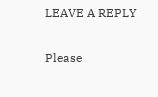LEAVE A REPLY

Please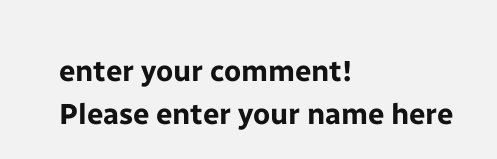enter your comment!
Please enter your name here